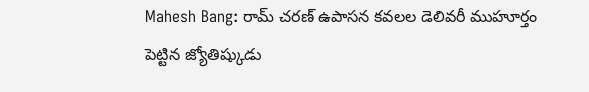Mahesh Bang: రామ్ చరణ్ ఉపాసన కవలల డెలివరీ ముహూర్తం పెట్టిన జ్యోతిష్కుడు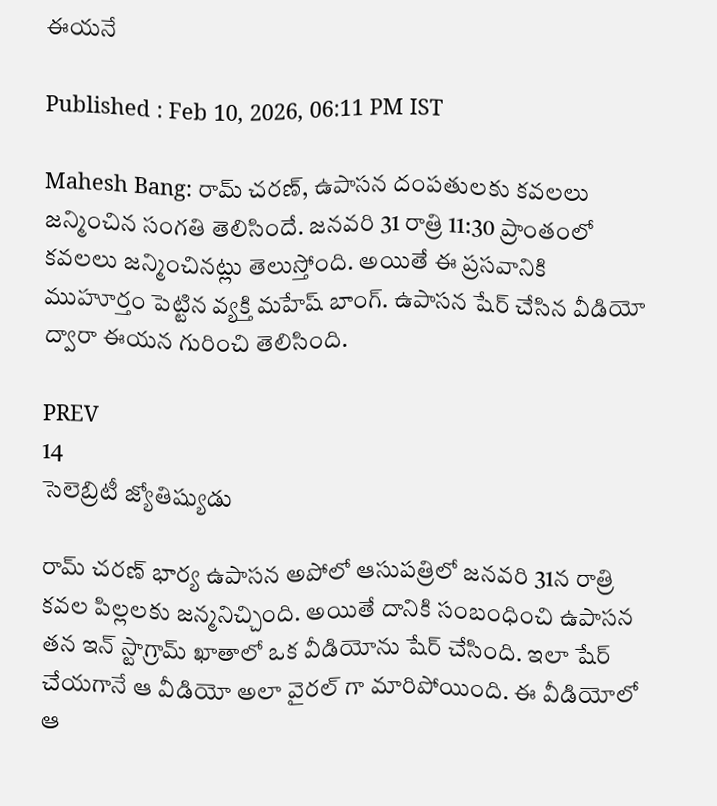ఈయనే

Published : Feb 10, 2026, 06:11 PM IST

Mahesh Bang: రామ్ చరణ్, ఉపాసన దంపతులకు కవలలు జన్మించిన సంగతి తెలిసిందే. జనవరి 31 రాత్రి 11:30 ప్రాంతంలో కవలలు జన్మించినట్లు తెలుస్తోంది. అయితే ఈ ప్రసవానికి ముహూర్తం పెట్టిన వ్యక్తి మహేష్ బాంగ్. ఉపాసన షేర్ చేసిన వీడియో ద్వారా ఈయన గురించి తెలిసింది.

PREV
14
సెలెబ్రిటీ జ్యోతిష్యుడు

రామ్ చరణ్ భార్య ఉపాసన అపోలో ఆసుపత్రిలో జనవరి 31న రాత్రి కవల పిల్లలకు జన్మనిచ్చింది. అయితే దానికి సంబంధించి ఉపాసన తన ఇన్ స్టాగ్రామ్ ఖాతాలో ఒక వీడియోను షేర్ చేసింది. ఇలా షేర్ చేయగానే ఆ వీడియో అలా వైరల్ గా మారిపోయింది. ఈ వీడియోలో ఆ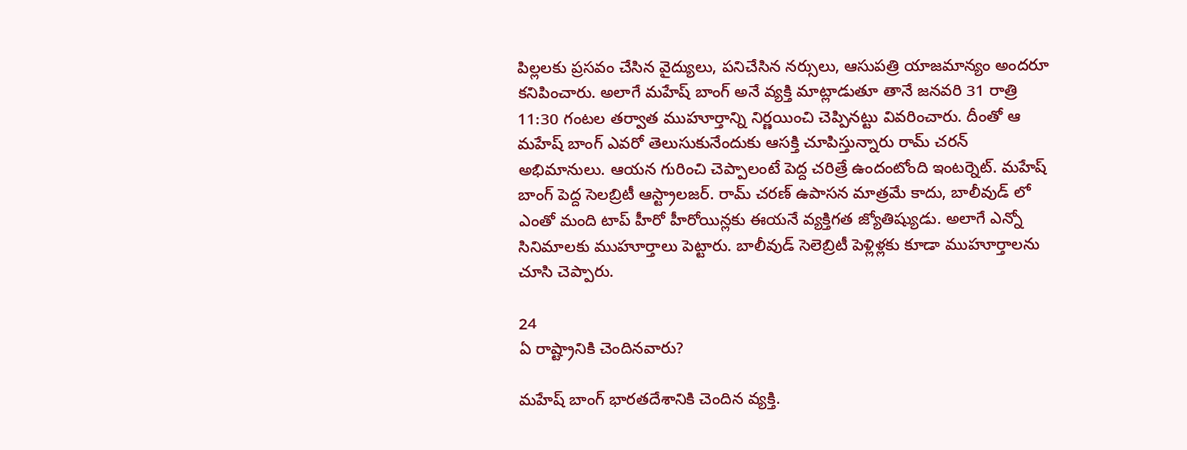పిల్లలకు ప్రసవం చేసిన వైద్యులు, పనిచేసిన నర్సులు, ఆసుపత్రి యాజమాన్యం అందరూ కనిపించారు. అలాగే మహేష్ బాంగ్ అనే వ్యక్తి మాట్లాడుతూ తానే జనవరి 31 రాత్రి 11:30 గంటల తర్వాత ముహూర్తాన్ని నిర్ణయించి చెప్పినట్టు వివరించారు. దీంతో ఆ మహేష్ బాంగ్ ఎవరో తెలుసుకునేందుకు ఆసక్తి చూపిస్తున్నారు రామ్ చరన్ అభిమానులు. ఆయన గురించి చెప్పాలంటే పెద్ద చరిత్రే ఉందంటోంది ఇంటర్నెట్. మహేష్ బాంగ్ పెద్ద సెలబ్రిటీ ఆస్ట్రాలజర్. రామ్ చరణ్ ఉపాసన మాత్రమే కాదు, బాలీవుడ్ లో ఎంతో మంది టాప్ హీరో హీరోయిన్లకు ఈయనే వ్యక్తిగత జ్యోతిష్యుడు. అలాగే ఎన్నో సినిమాలకు ముహూర్తాలు పెట్టారు. బాలీవుడ్ సెలెబ్రిటీ పెళ్లిళ్లకు కూడా ముహూర్తాలను చూసి చెప్పారు.

24
ఏ రాష్ట్రానికి చెందినవారు?

మహేష్ బాంగ్ భారతదేశానికి చెందిన వ్యక్తి.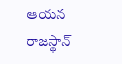ఆయన రాజస్థాన్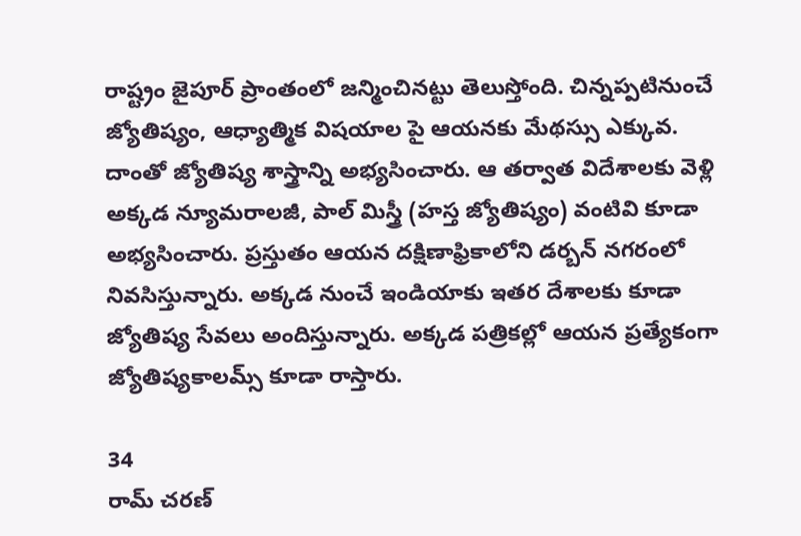రాష్ట్రం జైపూర్ ప్రాంతంలో జన్మించినట్టు తెలుస్తోంది. చిన్నప్పటినుంచే జ్యోతిష్యం, ఆధ్యాత్మిక విషయాల పై ఆయనకు మేథస్సు ఎక్కువ. దాంతో జ్యోతిష్య శాస్త్రాన్ని అభ్యసించారు. ఆ తర్వాత విదేశాలకు వెళ్లి అక్కడ న్యూమరాలజీ, పాల్ మిస్త్రీ (హస్త జ్యోతిష్యం) వంటివి కూడా అభ్యసించారు. ప్రస్తుతం ఆయన దక్షిణాఫ్రికాలోని డర్బన్ నగరంలో నివసిస్తున్నారు. అక్కడ నుంచే ఇండియాకు ఇతర దేశాలకు కూడా జ్యోతిష్య సేవలు అందిస్తున్నారు. అక్కడ పత్రికల్లో ఆయన ప్రత్యేకంగా జ్యోతిష్యకాలమ్స్ కూడా రాస్తారు.

34
రామ్ చరణ్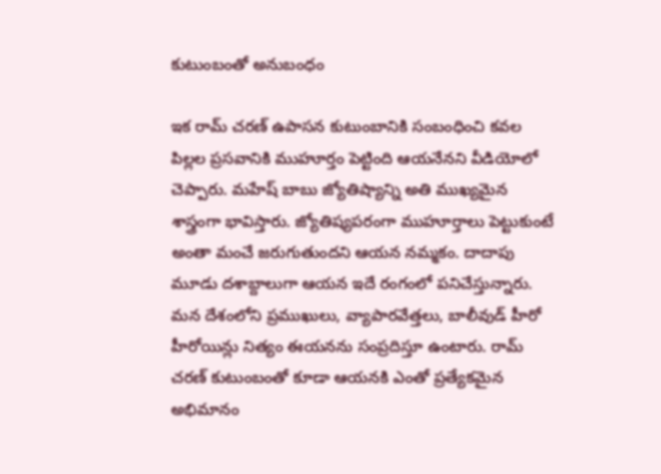కుటుంబంతో అనుబంధం

ఇక రామ్ చరణ్ ఉపాసన కుటుంబానికి సంబంధించి కవల పిల్లల ప్రసవానికి ముహూర్తం పెట్టింది ఆయనేనని వీడియోలో చెప్పారు. మహేష్ బాబు జ్యోతిష్యాన్ని అతి ముఖ్యమైన శాస్త్రంగా భావిస్తారు. జ్యోతిష్యపరంగా ముహూర్తాలు పెట్టుకుంటే అంతా మంచే జరుగుతుందని ఆయన నమ్మకం. దాదాపు మూడు దశాబ్దాలుగా ఆయన ఇదే రంగంలో పనిచేస్తున్నారు. మన దేశంలోని ప్రముఖులు, వ్యాపారవేత్తలు, బాలీవుడ్ హీరో హీరోయిన్లు నిత్యం ఈయనను సంప్రదిస్తూ ఉంటారు. రామ్ చరణ్ కుటుంబంతో కూడా ఆయనకి ఎంతో ప్రత్యేకమైన అభిమానం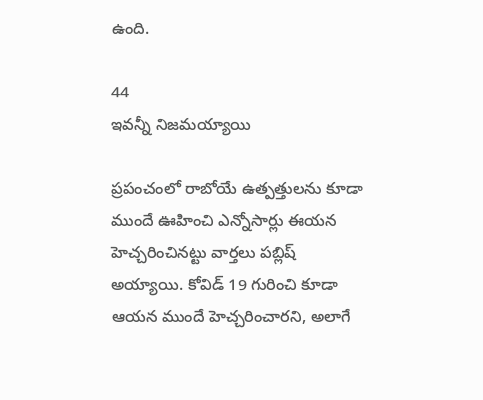ఉంది.

44
ఇవన్నీ నిజమయ్యాయి

ప్రపంచంలో రాబోయే ఉత్పత్తులను కూడా ముందే ఊహించి ఎన్నోసార్లు ఈయన హెచ్చరించినట్టు వార్తలు పబ్లిష్ అయ్యాయి. కోవిడ్ 19 గురించి కూడా ఆయన ముందే హెచ్చరించారని, అలాగే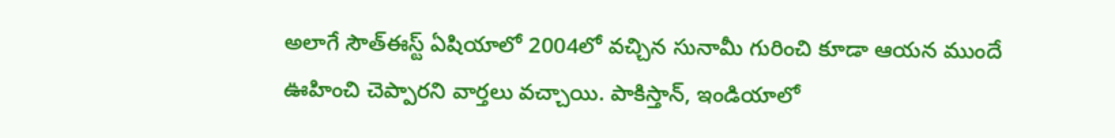అలాగే సౌత్ఈస్ట్ ఏషియాలో 2004లో వచ్చిన సునామీ గురించి కూడా ఆయన ముందే ఊహించి చెప్పారని వార్తలు వచ్చాయి. పాకిస్తాన్, ఇండియాలో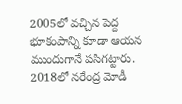2005లో వచ్చిన పెద్ద భూకంపాన్ని కూడా ఆయన ముందుగానే పసిగట్టారు. 2018లో నరేంద్ర మోడీ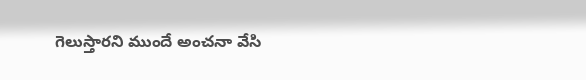గెలుస్తారని ముందే అంచనా వేసి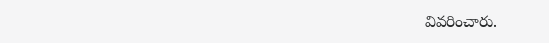వివరించారు.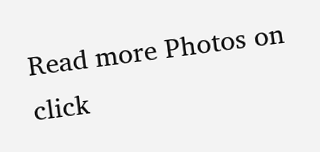Read more Photos on
click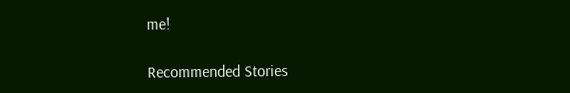me!

Recommended Stories